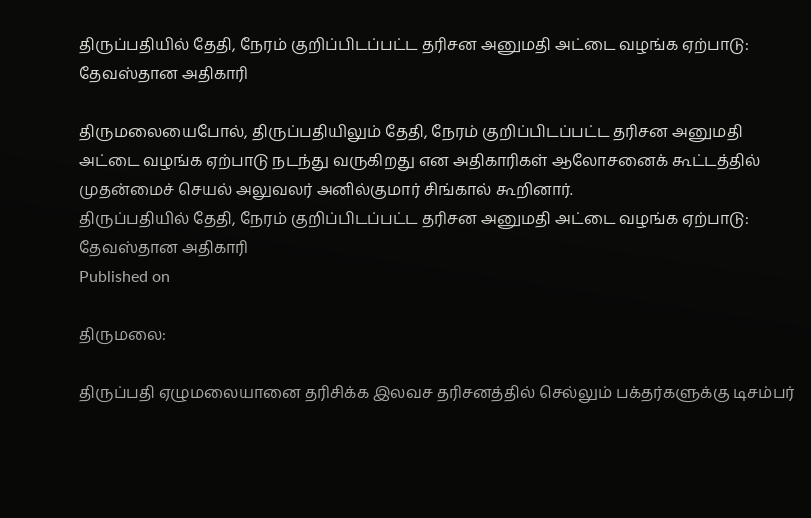திருப்பதியில் தேதி, நேரம் குறிப்பிடப்பட்ட தரிசன அனுமதி அட்டை வழங்க ஏற்பாடு: தேவஸ்தான அதிகாரி

திருமலையைபோல், திருப்பதியிலும் தேதி, நேரம் குறிப்பிடப்பட்ட தரிசன அனுமதி அட்டை வழங்க ஏற்பாடு நடந்து வருகிறது என அதிகாரிகள் ஆலோசனைக் கூட்டத்தில் முதன்மைச் செயல் அலுவலர் அனில்குமார் சிங்கால் கூறினார்.
திருப்பதியில் தேதி, நேரம் குறிப்பிடப்பட்ட தரிசன அனுமதி அட்டை வழங்க ஏற்பாடு: தேவஸ்தான அதிகாரி
Published on

திருமலை:

திருப்பதி ஏழுமலையானை தரிசிக்க இலவச தரிசனத்தில் செல்லும் பக்தர்களுக்கு டிசம்பர்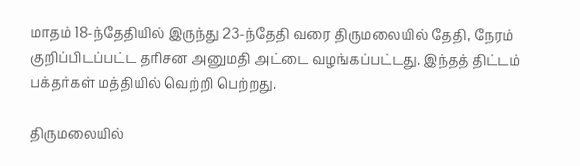மாதம் 18-ந்தேதியில் இருந்து 23-ந்தேதி வரை திருமலையில் தேதி, நேரம் குறிப்பிடப்பட்ட தரிசன அனுமதி அட்டை வழங்கப்பட்டது. இந்தத் திட்டம் பக்தர்கள் மத்தியில் வெற்றி பெற்றது.

திருமலையில்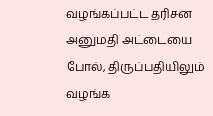வழங்கப்பட்ட தரிசன அனுமதி அட்டையை போல், திருப்பதியிலும் வழங்க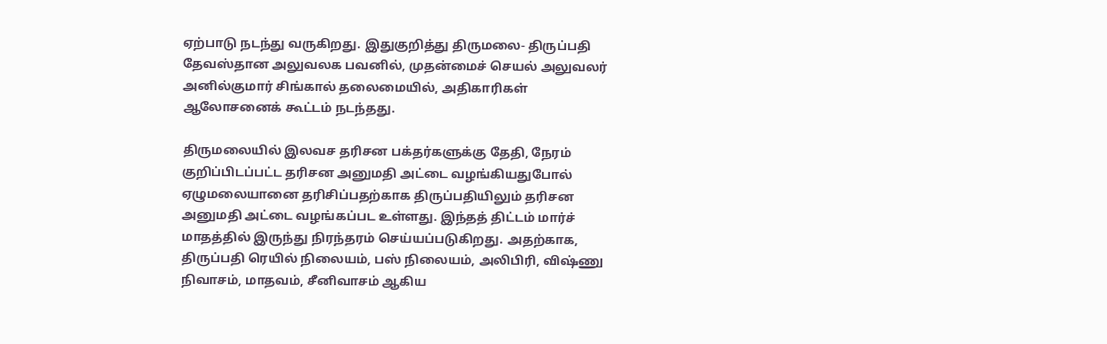ஏற்பாடு நடந்து வருகிறது. இதுகுறித்து திருமலை- திருப்பதி தேவஸ்தான அலுவலக பவனில், முதன்மைச் செயல் அலுவலர் அனில்குமார் சிங்கால் தலைமையில், அதிகாரிகள் ஆலோசனைக் கூட்டம் நடந்தது.

திருமலையில் இலவச தரிசன பக்தர்களுக்கு தேதி, நேரம் குறிப்பிடப்பட்ட தரிசன அனுமதி அட்டை வழங்கியதுபோல் ஏழுமலையானை தரிசிப்பதற்காக திருப்பதியிலும் தரிசன அனுமதி அட்டை வழங்கப்பட உள்ளது. இந்தத் திட்டம் மார்ச் மாதத்தில் இருந்து நிரந்தரம் செய்யப்படுகிறது. அதற்காக, திருப்பதி ரெயில் நிலையம், பஸ் நிலையம், அலிபிரி, விஷ்ணு நிவாசம், மாதவம், சீனிவாசம் ஆகிய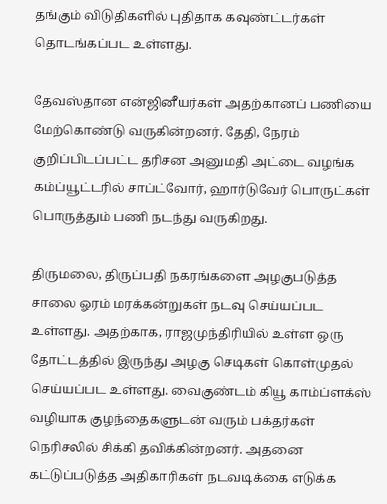தங்கும் விடுதிகளில் புதிதாக கவுண்ட்டர்கள் தொடங்கப்பட உள்ளது.

தேவஸ்தான என்ஜினீயர்கள் அதற்கானப் பணியை மேற்கொண்டு வருகின்றனர். தேதி, நேரம் குறிப்பிடப்பட்ட தரிசன அனுமதி அட்டை வழங்க கம்ப்யூட்டரில் சாப்ட்வோர், ஹார்டுவேர் பொருட்கள் பொருத்தும் பணி நடந்து வருகிறது.

திருமலை, திருப்பதி நகரங்களை அழகுபடுத்த சாலை ஓரம் மரக்கன்றுகள் நடவு செய்யப்பட உள்ளது. அதற்காக, ராஜமுந்திரியில் உள்ள ஒரு தோட்டத்தில் இருந்து அழகு செடிகள் கொள்முதல் செய்யப்பட உள்ளது. வைகுண்டம் கியூ காம்ப்ளக்ஸ் வழியாக குழந்தைகளுடன் வரும் பக்தர்கள் நெரிசலில் சிக்கி தவிக்கின்றனர். அதனை கட்டுப்படுத்த அதிகாரிகள் நடவடிக்கை எடுக்க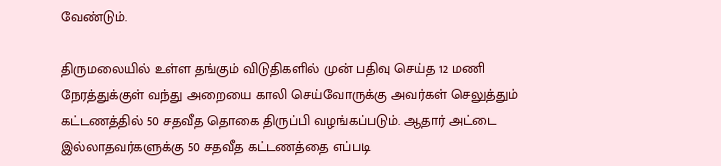வேண்டும்.

திருமலையில் உள்ள தங்கும் விடுதிகளில் முன் பதிவு செய்த 12 மணி நேரத்துக்குள் வந்து அறையை காலி செய்வோருக்கு அவர்கள் செலுத்தும் கட்டணத்தில் 50 சதவீத தொகை திருப்பி வழங்கப்படும். ஆதார் அட்டை இல்லாதவர்களுக்கு 50 சதவீத கட்டணத்தை எப்படி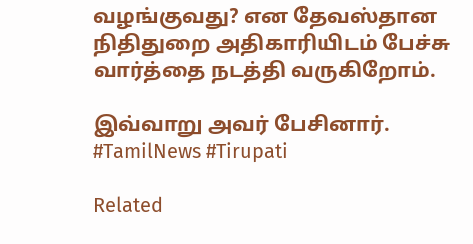வழங்குவது? என தேவஸ்தான நிதிதுறை அதிகாரியிடம் பேச்சு வார்த்தை நடத்தி வருகிறோம்.

இவ்வாறு அவர் பேசினார். #TamilNews #Tirupati

Related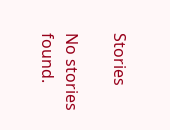Stories

No stories found.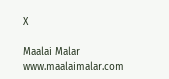X

Maalai Malar
www.maalaimalar.com